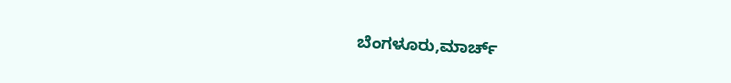ಬೆಂಗಳೂರು,ಮಾರ್ಚ್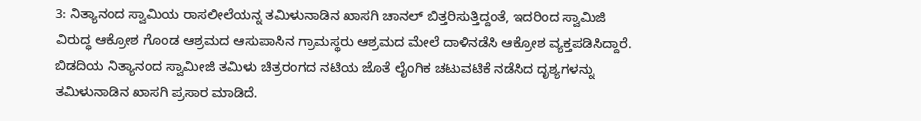3: ನಿತ್ಯಾನಂದ ಸ್ವಾಮಿಯ ರಾಸಲೀಲೆಯನ್ನ ತಮಿಳುನಾಡಿನ ಖಾಸಗಿ ಚಾನಲ್ ಬಿತ್ತರಿಸುತ್ತಿದ್ದಂತೆ, ಇದರಿಂದ ಸ್ವಾಮಿಜಿ ವಿರುದ್ಧ ಆಕ್ರೋಶ ಗೊಂಡ ಆಶ್ರಮದ ಆಸುಪಾಸಿನ ಗ್ರಾಮಸ್ಥರು ಆಶ್ರಮದ ಮೇಲೆ ದಾಳಿನಡೆಸಿ ಆಕ್ರೋಶ ವ್ಯಕ್ತಪಡಿಸಿದ್ದಾರೆ.
ಬಿಡದಿಯ ನಿತ್ಯಾನಂದ ಸ್ವಾಮೀಜಿ ತಮಿಳು ಚಿತ್ರರಂಗದ ನಟಿಯ ಜೊತೆ ಲೈಂಗಿಕ ಚಟುವಟಿಕೆ ನಡೆಸಿದ ದೃಶ್ಯಗಳನ್ನು ತಮಿಳುನಾಡಿನ ಖಾಸಗಿ ಪ್ರಸಾರ ಮಾಡಿದೆ.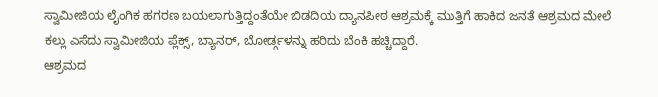ಸ್ವಾಮೀಜಿಯ ಲೈಂಗಿಕ ಹಗರಣ ಬಯಲಾಗುತ್ತಿದ್ದಂತೆಯೇ ಬಿಡದಿಯ ದ್ಯಾನಪೀಠ ಆಶ್ರಮಕ್ಕೆ ಮುತ್ತಿಗೆ ಹಾಕಿದ ಜನತೆ ಆಶ್ರಮದ ಮೇಲೆ ಕಲ್ಲು ಎಸೆದು ಸ್ವಾಮೀಜಿಯ ಪ್ಲೆಕ್ಸ್, ಬ್ಯಾನರ್, ಬೋರ್ಡ್ಗಳನ್ನು ಹರಿದು ಬೆಂಕಿ ಹಚ್ಚಿದ್ದಾರೆ.
ಆಶ್ರಮದ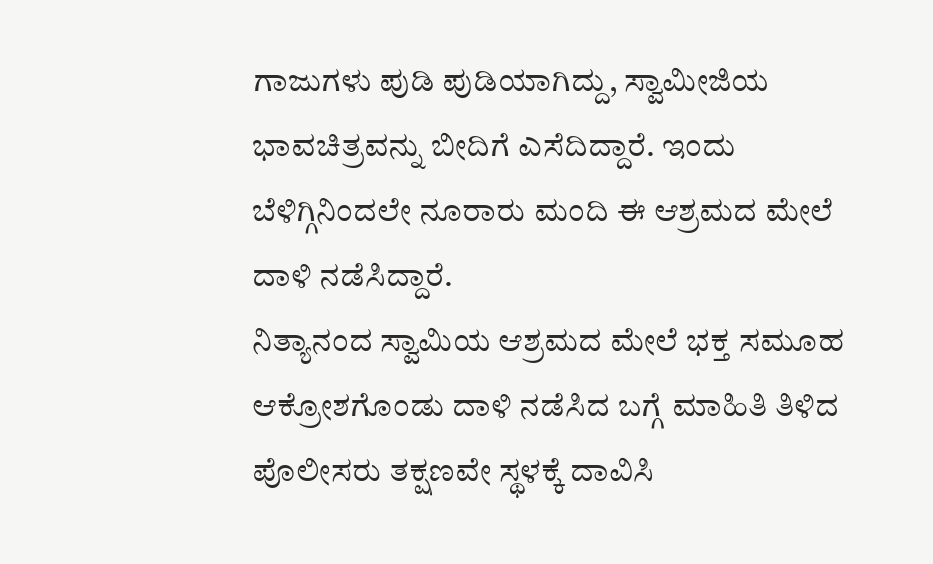ಗಾಜುಗಳು ಪುಡಿ ಪುಡಿಯಾಗಿದ್ದು, ಸ್ವಾಮೀಜಿಯ ಭಾವಚಿತ್ರವನ್ನು ಬೀದಿಗೆ ಎಸೆದಿದ್ದಾರೆ. ಇಂದು ಬೆಳಿಗ್ಗಿನಿಂದಲೇ ನೂರಾರು ಮಂದಿ ಈ ಆಶ್ರಮದ ಮೇಲೆ ದಾಳಿ ನಡೆಸಿದ್ದಾರೆ.
ನಿತ್ಯಾನಂದ ಸ್ವಾಮಿಯ ಆಶ್ರಮದ ಮೇಲೆ ಭಕ್ತ ಸಮೂಹ ಆಕ್ರೋಶಗೊಂಡು ದಾಳಿ ನಡೆಸಿದ ಬಗ್ಗೆ ಮಾಹಿತಿ ತಿಳಿದ ಪೊಲೀಸರು ತಕ್ಷಣವೇ ಸ್ಥಳಕ್ಕೆ ದಾವಿಸಿ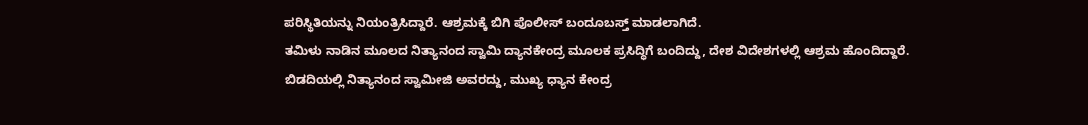ಪರಿಸ್ಥಿತಿಯನ್ನು ನಿಯಂತ್ರಿಸಿದ್ದಾರೆ. ಆಶ್ರಮಕ್ಕೆ ಬಿಗಿ ಪೊಲೀಸ್ ಬಂದೂಬಸ್ತ್ ಮಾಡಲಾಗಿದೆ.
ತಮಿಳು ನಾಡಿನ ಮೂಲದ ನಿತ್ಯಾನಂದ ಸ್ವಾಮಿ ದ್ಯಾನಕೇಂದ್ರ ಮೂಲಕ ಪ್ರಸಿದ್ಧಿಗೆ ಬಂದಿದ್ದು, ದೇಶ ವಿದೇಶಗಳಲ್ಲಿ ಆಶ್ರಮ ಹೊಂದಿದ್ದಾರೆ. ಬಿಡದಿಯಲ್ಲಿ ನಿತ್ಯಾನಂದ ಸ್ವಾಮೀಜಿ ಅವರದ್ದು, ಮುಖ್ಯ ಧ್ಯಾನ ಕೇಂದ್ರ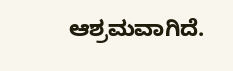ಆಶ್ರಮವಾಗಿದೆ.